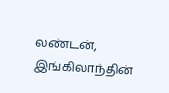லண்டன், இங்கிலாந்தின்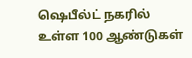ஷெபீல்ட் நகரில் உள்ள 100 ஆண்டுகள்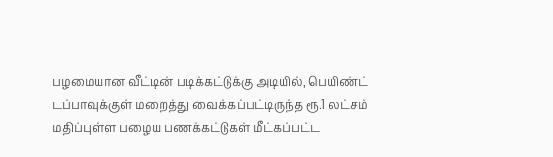பழமையான வீட்டின் படிக்கட்டுக்கு அடியில், பெயிண்ட் டப்பாவுக்குள் மறைத்து வைக்கப்பட்டிருந்த ரூ.1 லட்சம் மதிப்புள்ள பழைய பணக்கட்டுகள் மீட்கப்பட்ட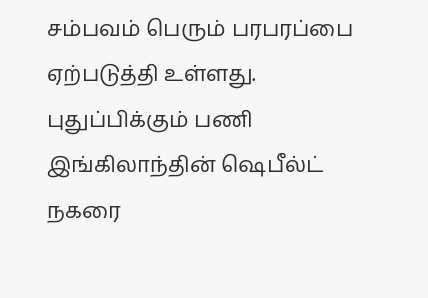சம்பவம் பெரும் பரபரப்பை ஏற்படுத்தி உள்ளது. புதுப்பிக்கும் பணி இங்கிலாந்தின் ஷெபீல்ட் நகரை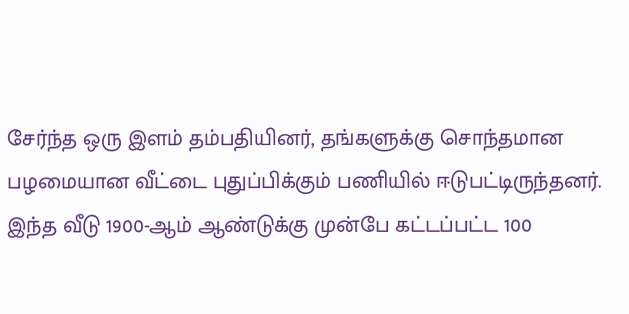சேர்ந்த ஒரு இளம் தம்பதியினர், தங்களுக்கு சொந்தமான பழமையான வீட்டை புதுப்பிக்கும் பணியில் ஈடுபட்டிருந்தனர். இந்த வீடு 1900-ஆம் ஆண்டுக்கு முன்பே கட்டப்பட்ட 100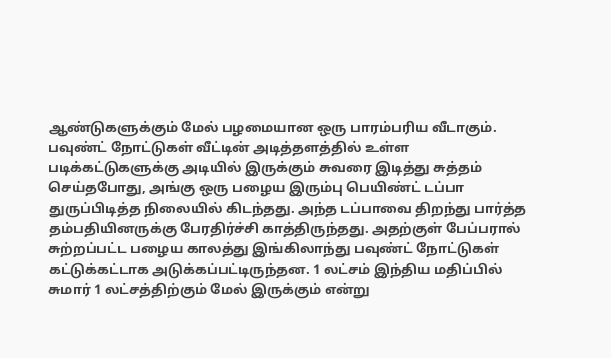ஆண்டுகளுக்கும் மேல் பழமையான ஒரு பாரம்பரிய வீடாகும். பவுண்ட் நோட்டுகள் வீட்டின் அடித்தளத்தில் உள்ள படிக்கட்டுகளுக்கு அடியில் இருக்கும் சுவரை இடித்து சுத்தம் செய்தபோது, அங்கு ஒரு பழைய இரும்பு பெயிண்ட் டப்பா துருப்பிடித்த நிலையில் கிடந்தது. அந்த டப்பாவை திறந்து பார்த்த தம்பதியினருக்கு பேரதிர்ச்சி காத்திருந்தது. அதற்குள் பேப்பரால் சுற்றப்பட்ட பழைய காலத்து இங்கிலாந்து பவுண்ட் நோட்டுகள் கட்டுக்கட்டாக அடுக்கப்பட்டிருந்தன. 1 லட்சம் இந்திய மதிப்பில் சுமார் 1 லட்சத்திற்கும் மேல் இருக்கும் என்று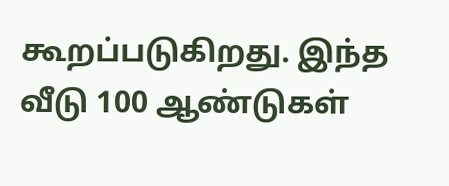கூறப்படுகிறது. இந்த வீடு 100 ஆண்டுகள்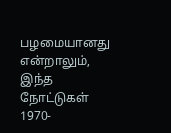பழமையானது என்றாலும், இந்த நோட்டுகள் 1970-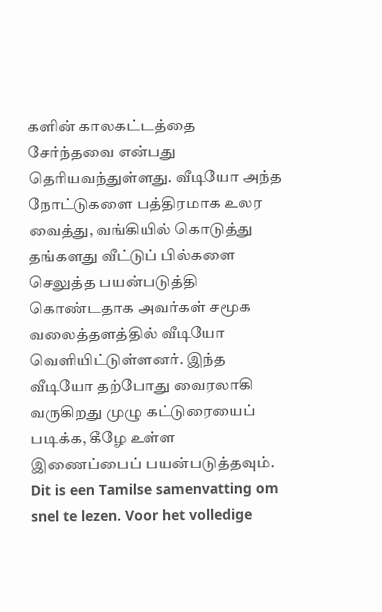களின் காலகட்டத்தை சேர்ந்தவை என்பது தெரியவந்துள்ளது. வீடியோ அந்த நோட்டுகளை பத்திரமாக உலர வைத்து, வங்கியில் கொடுத்து தங்களது வீட்டுப் பில்களை செலுத்த பயன்படுத்தி கொண்டதாக அவர்கள் சமூக வலைத்தளத்தில் வீடியோ வெளியிட்டுள்ளனர். இந்த வீடியோ தற்போது வைரலாகி வருகிறது முழு கட்டுரையைப் படிக்க, கீழே உள்ள இணைப்பைப் பயன்படுத்தவும்.
Dit is een Tamilse samenvatting om snel te lezen. Voor het volledige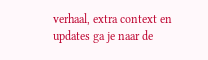verhaal, extra context en updates ga je naar de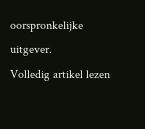oorspronkelijke uitgever.
Volledig artikel lezen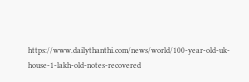https://www.dailythanthi.com/news/world/100-year-old-uk-house-1-lakh-old-notes-recovered